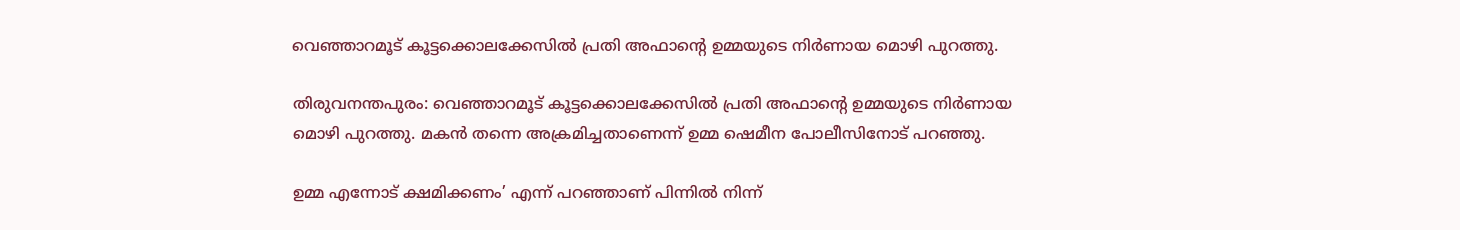വെഞ്ഞാറമൂട് കൂട്ടക്കൊലക്കേസിൽ പ്രതി അഫാന്റെ ഉമ്മയുടെ നിർണായ മൊഴി പുറത്തു.

തിരുവനന്തപുരം: വെഞ്ഞാറമൂട് കൂട്ടക്കൊലക്കേസിൽ പ്രതി അഫാന്റെ ഉമ്മയുടെ നിർണായ മൊഴി പുറത്തു. മകൻ തന്നെ അക്രമിച്ചതാണെന്ന് ഉമ്മ ഷെമീന പോലീസിനോട് പറഞ്ഞു.

ഉമ്മ എന്നോട് ക്ഷമിക്കണം’ എന്ന് പറഞ്ഞാണ് പിന്നിൽ നിന്ന്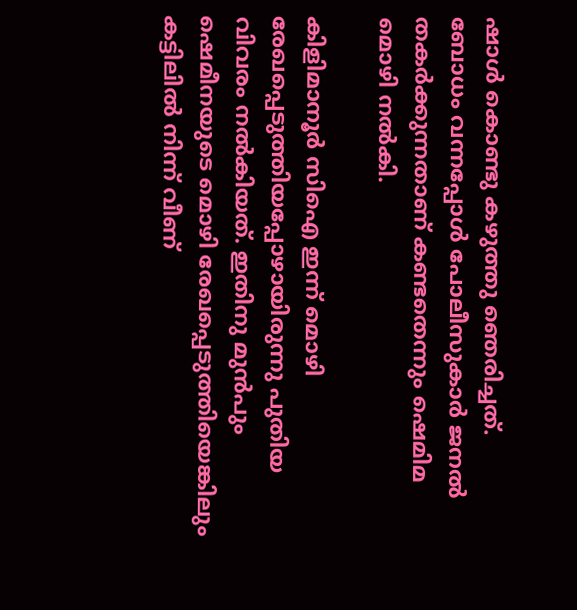ഷാൾ കൊണ്ടു കഴുത്തു ഞെരിച്ചത്.
ബോധം വന്നപ്പോൾ പോലീസുകാർ ജനൽ തകർക്കുന്നതാണ് കണ്ടതെന്നും ഷെമിമ  മൊഴി നൽകി.

കിളിമാനൂർ സിഐ ഇന്ന് മൊഴി രേഖപ്പെടുത്തിയപ്പോഴായിരുന്നു പുതിയ വിവരം നൽകിയത്. ഇതിനു മുൻപും ഷെമീനയുടെ മൊഴി രേഖപ്പെടുത്തിയെങ്കിലും കട്ടിലിൽ നിന്ന് വീണ്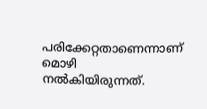പരിക്കേറ്റതാണെന്നാണ് മൊഴി നൽകിയിരുന്നത്.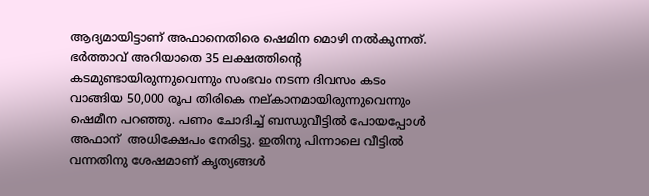ആദ്യമായിട്ടാണ് അഫാനെതിരെ ഷെമിന മൊഴി നൽകുന്നത്.
ഭർത്താവ് അറിയാതെ 35 ലക്ഷത്തിന്റെ കടമുണ്ടായിരുന്നുവെന്നും സംഭവം നടന്ന ദിവസം കടം വാങ്ങിയ 50,000 രൂപ തിരികെ നല്കാനമായിരുന്നുവെന്നും ഷെമീന പറഞ്ഞു. പണം ചോദിച്ച് ബന്ധുവീട്ടില്‍ പോയപ്പോള്‍ അഫാന്  അധിക്ഷേപം നേരിട്ടു. ഇതിനു പിന്നാലെ വീട്ടിൽ വന്നതിനു ശേഷമാണ് കൃത്യങ്ങൾ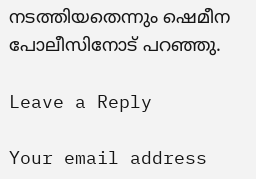നടത്തിയതെന്നും ഷെമീന പോലീസിനോട് പറഞ്ഞു.

Leave a Reply

Your email address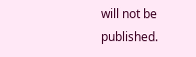will not be published.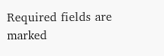Required fields are marked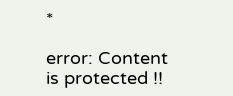*

error: Content is protected !!